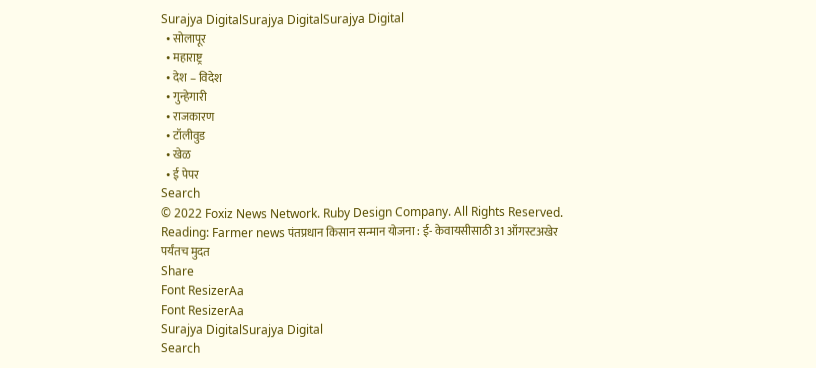Surajya DigitalSurajya DigitalSurajya Digital
  • सोलापूर
  • महाराष्ट्र
  • देश – विदेश
  • गुन्हेगारी
  • राजकारण
  • टॉलीवुड
  • खेळ
  • ई पेपर
Search
© 2022 Foxiz News Network. Ruby Design Company. All Rights Reserved.
Reading: Farmer news पंतप्रधान किसान सन्मान योजना : ई- केवायसीसाठी 31 ऑगस्टअखेर पर्यंतच मुदत
Share
Font ResizerAa
Font ResizerAa
Surajya DigitalSurajya Digital
Search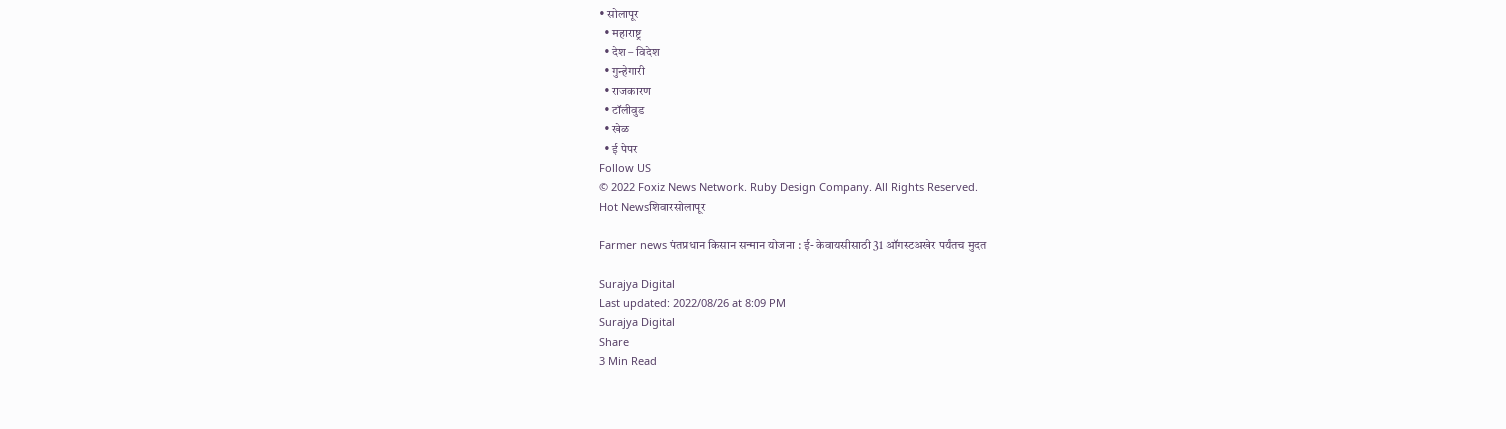• सोलापूर
  • महाराष्ट्र
  • देश – विदेश
  • गुन्हेगारी
  • राजकारण
  • टॉलीवुड
  • खेळ
  • ई पेपर
Follow US
© 2022 Foxiz News Network. Ruby Design Company. All Rights Reserved.
Hot Newsशिवारसोलापूर

Farmer news पंतप्रधान किसान सन्मान योजना : ई- केवायसीसाठी 31 ऑगस्टअखेर पर्यंतच मुदत

Surajya Digital
Last updated: 2022/08/26 at 8:09 PM
Surajya Digital
Share
3 Min Read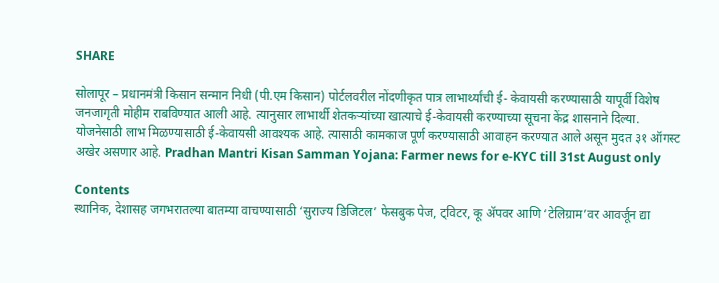SHARE

सोलापूर – प्रधानमंत्री किसान सन्मान निधी (पी.एम किसान) पोर्टलवरील नोंदणीकृत पात्र लाभार्थ्यांची ई- केवायसी करण्यासाठी यापूर्वी विशेष जनजागृती मोहीम राबविण्यात आली आहे. त्यानुसार लाभार्थी शेतकऱ्यांच्या खात्याचे ई-केवायसी करण्याच्या सूचना केंद्र शासनाने दिल्या. योजनेसाठी लाभ मिळण्यासाठी ई-केवायसी आवश्यक आहे. त्यासाठी कामकाज पूर्ण करण्यासाठी आवाहन करण्यात आले असून मुदत ३१ ऑगस्ट अखेर असणार आहे. Pradhan Mantri Kisan Samman Yojana: Farmer news for e-KYC till 31st August only

Contents
स्थानिक, देशासह जगभरातल्या बातम्या वाचण्यासाठी ‘सुराज्य डिजिटल’ फेसबुक पेज, ट्विटर, कू ॲपवर आणि ‘टेलिग्राम’वर आवर्जून द्या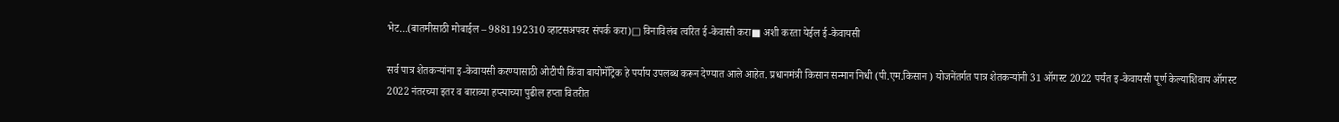भेट…(बातमीसाठी मोबाईल – 9881192310 व्हाटसअपवर संपर्क करा)□ विनाविलंब त्वरित ई-केवासी करा■ अशी करता येईल ई-केवायसी

सर्व पात्र शेतकऱ्यांना इ-केवायसी करण्यासाठी ओटीपी किंवा बायोमॅट्रिक हे पर्याय उपलब्ध करून देण्यात आले आहेत. प्रधानमंत्री किसान सन्मान निधी (पी.एम.किसान ) योजनेंतर्गत पात्र शेतकऱ्यांनी 31 ऑगस्ट 2022 पर्यंत इ-केवायसी पूर्ण केल्याशिवाय ऑगस्ट 2022 नंतरच्या इतर व बाराव्या हप्त्याच्या पुढील हप्ता वितरीत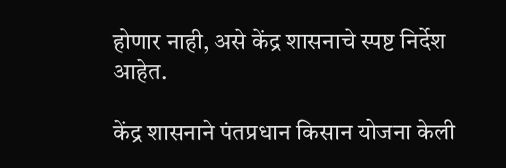होणार नाही, असे केंद्र शासनाचे स्पष्ट निर्देश आहेत.

केंद्र शासनाने पंतप्रधान किसान योजना केली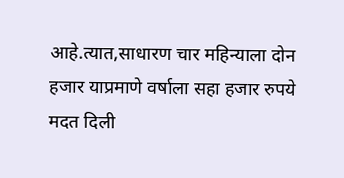आहे.त्यात,साधारण चार महिन्याला दोन हजार याप्रमाणे वर्षाला सहा हजार रुपये मदत दिली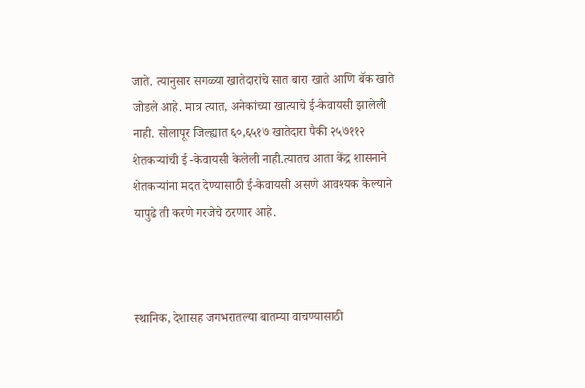जाते. त्यानुसार सगळ्या खातेदारांचे सात बारा खाते आणि बॅक खाते जोडले आहे. मात्र त्यात, अनेकांच्या खात्याचे ई-केवायसी झालेली नाही. सोलापूर जिल्ह्यात ६०,६५१७ खातेदारा पैकी २५७११२ शेतकऱ्यांची ई -केवायसी केलेली नाही.त्यातच आता केंद्र शासनाने शेतकऱ्यांना मदत देण्यासाठी ई-केवायसी असणे आवश्यक केल्याने यापुढे ती करणे गरजेचे ठरणार आहे.



स्थानिक, देशासह जगभरातल्या बातम्या वाचण्यासाठी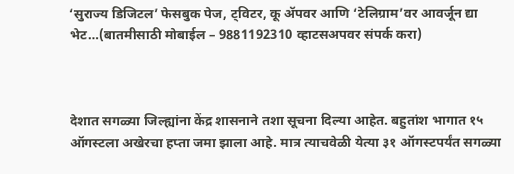‘सुराज्य डिजिटल’ फेसबुक पेज, ट्विटर, कू ॲपवर आणि ‘टेलिग्राम’वर आवर्जून द्या भेट…(बातमीसाठी मोबाईल – 9881192310 व्हाटसअपवर संपर्क करा)



देशात सगळ्या जिल्ह्यांना केंद्र शासनाने तशा सूचना दिल्या आहेत. बहुतांश भागात १५ ऑगस्टला अखेरचा हप्ता जमा झाला आहे. मात्र त्याचवेळी येत्या ३१ ऑगस्टपर्यंत सगळ्या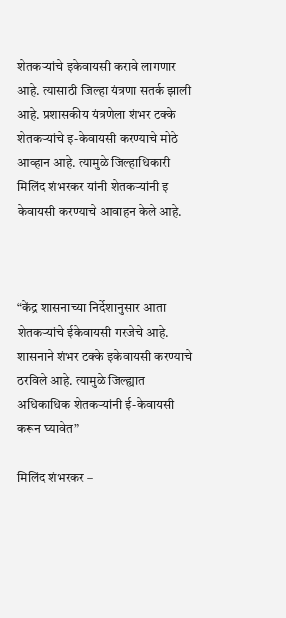शेतकऱ्यांचे इकेवायसी करावे लागणार आहे. त्यासाठी जिल्हा यंत्रणा सतर्क झाली आहे. प्रशासकीय यंत्रणेला शंभर टक्के शेतकऱ्यांचे इ-केवायसी करण्याचे मोठे आव्हान आहे. त्यामुळे जिल्हाधिकारी मिलिंद शंभरकर यांनी शेतकऱ्यांनी इ केवायसी करण्याचे आवाहन केले आहे.



“केंद्र शासनाच्या निर्देशानुसार आता शेतकऱ्यांचे ईकेवायसी गरजेचे आहे. शासनाने शंभर टक्के इकेवायसी करण्याचे ठरविले आहे. त्यामुळे जिल्ह्यात अधिकाधिक शेतकऱ्यांनी ई-केवायसी करून घ्यावेत”

मिलिंद शंभरकर –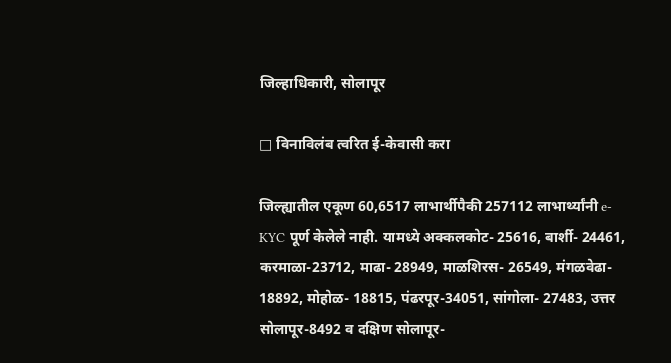जिल्हाधिकारी, सोलापूर

□ विनाविलंब त्वरित ई-केवासी करा

जिल्ह्यातील एकूण 60,6517 लाभार्थीपैकी 257112 लाभार्थ्यांनी e-KYC पूर्ण केलेले नाही. यामध्ये अक्कलकोट- 25616, बार्शी- 24461, करमाळा-23712, माढा- 28949, माळशिरस- 26549, मंगळवेढा- 18892, मोहोळ- 18815, पंढरपूर-34051, सांगोला- 27483, उत्तर सोलापूर-8492 व दक्षिण सोलापूर-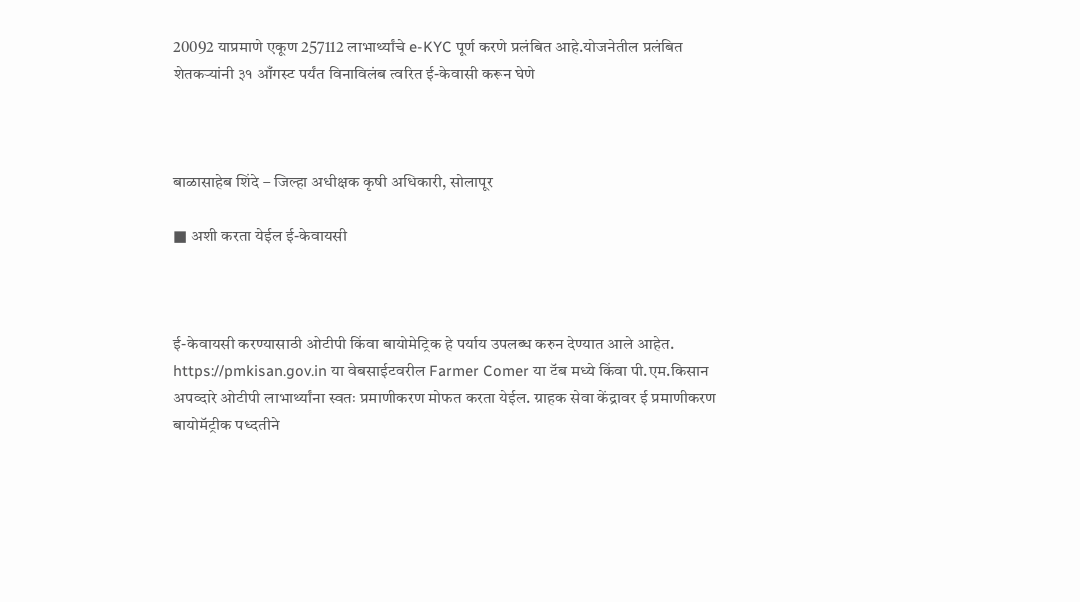20092 याप्रमाणे एकूण 257112 लाभार्थ्यांचे e-KYC पूर्ण करणे प्रलंबित आहे.योजनेतील प्रलंबित शेतकऱ्यांनी ३१ आँगस्ट पर्यंत विनाविलंब त्वरित ई-केवासी करून घेणे



बाळासाहेब शिंदे – जिल्हा अधीक्षक कृषी अधिकारी, सोलापूर

■ अशी करता येईल ई-केवायसी



ई-केवायसी करण्यासाठी ओटीपी किंवा बायोमेट्रिक हे पर्याय उपलब्ध करुन देण्यात आले आहेत. https://pmkisan.gov.in या वेबसाईटवरील Farmer Comer या टॅब मध्ये किंवा पी.एम.किसान अपव्दारे ओटीपी लाभार्थ्यांना स्वतः प्रमाणीकरण मोफत करता येईल. ग्राहक सेवा केंद्रावर ई प्रमाणीकरण बायोमॅट्रीक पध्दतीने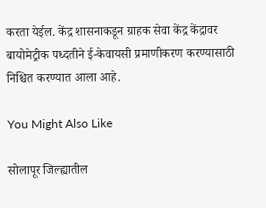करता येईल. केंद्र शासनाकडून ग्राहक सेवा केंद्र केंद्रावर बायोमेट्रीक पध्दतीने ई-केवायसी प्रमाणीकरण करण्यासाठी निश्चित करण्यात आला आहे.

You Might Also Like

सोलापूर जिल्ह्यातील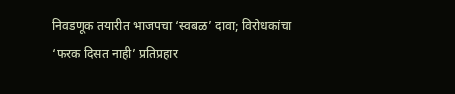निवडणूक तयारीत भाजपचा ‘स्वबळ’ दावा; विरोधकांचा ‘फरक दिसत नाही’ प्रतिप्रहार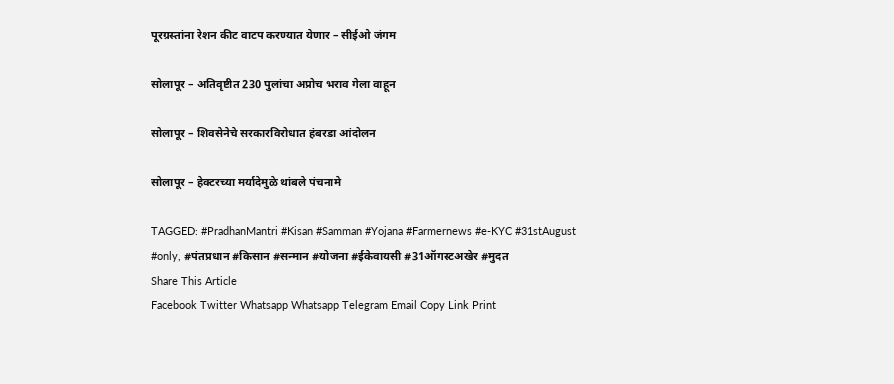पूरग्रस्तांना रेशन कीट वाटप करण्यात येणार – सीईओ जंगम

सोलापूर – अतिवृष्टीत 230 पुलांचा अप्रोच भराव गेला वाहून

सोलापूर – शिवसेनेचे सरकारविरोधात हंबरडा आंदोलन

सोलापूर – हेक्टरच्या मर्यादेमुळे थांबले पंचनामे

TAGGED: #PradhanMantri #Kisan #Samman #Yojana #Farmernews #e-KYC #31stAugust #only, #पंतप्रधान #किसान #सन्मान #योजना #ईकेवायसी #31ऑगस्टअखेर #मुदत
Share This Article
Facebook Twitter Whatsapp Whatsapp Telegram Email Copy Link Print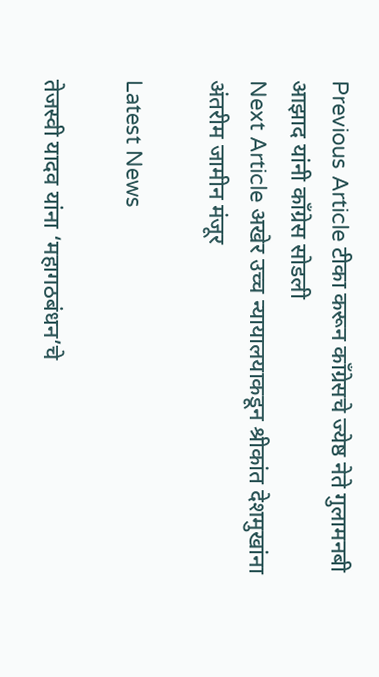Previous Article टीका करून काँग्रेसचे ज्येष्ठ नेते गुलामनबी आझाद यांनी काँग्रेस सोडली
Next Article अखेर उच्च न्यायालयाकडून श्रीकांत देशमुखांना अंतरीम जामीन मंजूर

Latest News

तेजस्वी यादव यांना ‘महागठबंधन’चे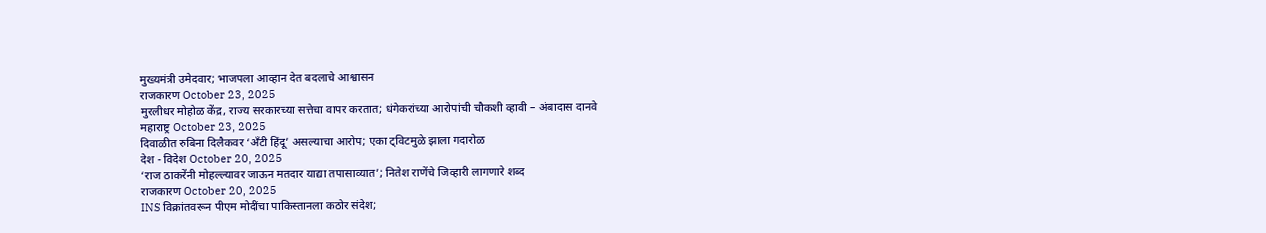मुख्यमंत्री उमेदवार; भाजपला आव्हान देत बदलाचे आश्वासन
राजकारण October 23, 2025
मुरलीधर मोहोळ केंद्र, राज्य सरकारच्या सत्तेचा वापर करतात; धंगेकरांच्या आरोपांची चौकशी व्हावी – अंबादास दानवे
महाराष्ट्र October 23, 2025
दिवाळीत रुबिना दिलैकवर ‘अँटी हिंदू’ असल्याचा आरोप; एका ट्विटमुळे झाला गदारोळ
देश - विदेश October 20, 2025
‘राज ठाकरेंनी मोहल्ल्यावर जाऊन मतदार याद्या तपासाव्यात’; नितेश राणेंचे जिव्हारी लागणारे शब्द
राजकारण October 20, 2025
INS विक्रांतवरून पीएम मोदींचा पाकिस्तानला कठोर संदेश;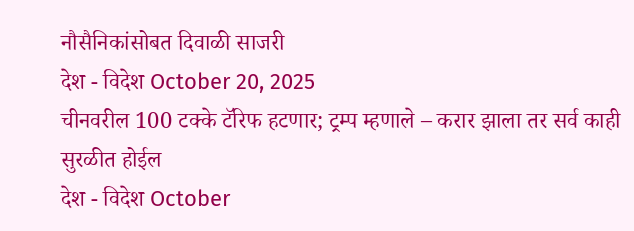नौसैनिकांसोबत दिवाळी साजरी
देश - विदेश October 20, 2025
चीनवरील 100 टक्के टॅरिफ हटणार; ट्रम्प म्हणाले – करार झाला तर सर्व काही सुरळीत होईल
देश - विदेश October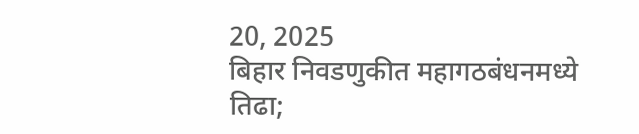20, 2025
बिहार निवडणुकीत महागठबंधनमध्ये तिढा;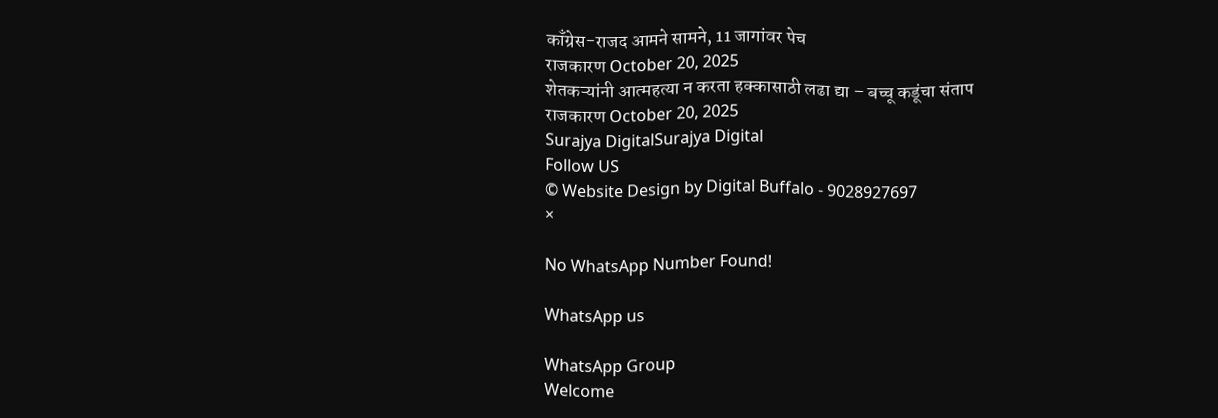काँग्रेस-राजद आमने सामने, 11 जागांवर पेच
राजकारण October 20, 2025
शेतकऱ्यांनी आत्महत्या न करता हक्कासाठी लढा द्या – बच्चू कडूंचा संताप
राजकारण October 20, 2025
Surajya DigitalSurajya Digital
Follow US
© Website Design by Digital Buffalo - 9028927697
×

No WhatsApp Number Found!

WhatsApp us

WhatsApp Group
Welcome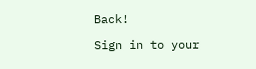Back!

Sign in to your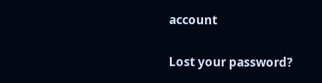account

Lost your password?